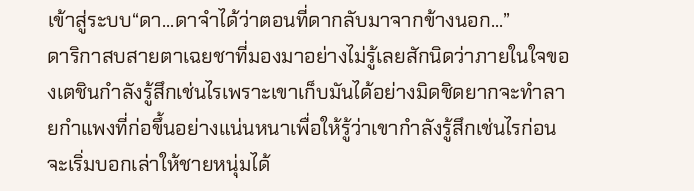เข้าสู่ระบบ“ดา...ดาจำได้ว่าตอนที่ดากลับมาจากข้างนอก...”
ดาริกาสบสายตาเฉยชาที่มองมาอย่างไม่รู้เลยสักนิดว่าภายในใจของเตชินกำลังรู้สึกเช่นไรเพราะเขาเก็บมันได้อย่างมิดชิดยากจะทำลายกำแพงที่ก่อขึ้นอย่างแน่นหนาเพื่อให้รู้ว่าเขากำลังรู้สึกเช่นไรก่อนจะเริ่มบอกเล่าให้ชายหนุ่มได้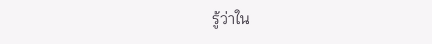รู้ว่าใน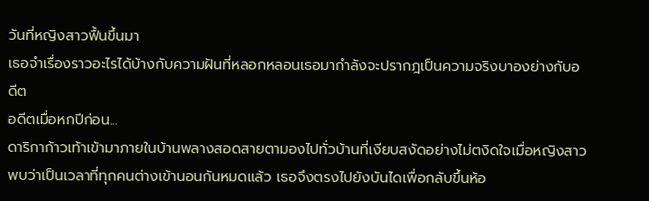วันที่หญิงสาวฟื้นขึ้นมา
เธอจำเรื่องราวอะไรได้บ้างกับความฝันที่หลอกหลอนเธอมากำลังจะปรากฎเป็นความจริงบาองย่างกับอดีต
อดีตเมื่อหกปีก่อน...
ดาริกาก้าวเท้าเข้ามาภายในบ้านพลางสอดสายตามองไปทั่วบ้านที่เงียบสงัดอย่างไม่ตงิดใจเมื่อหญิงสาวพบว่าเป็นเวลาที่ทุกคนต่างเข้านอนกันหมดแล้ว เธอจึงตรงไปยังบันไดเพื่อกลับขึ้นห้อ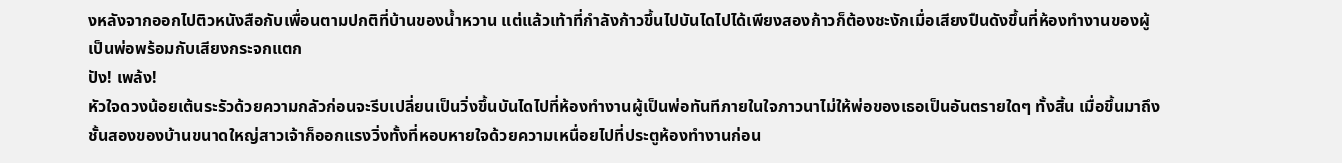งหลังจากออกไปติวหนังสือกับเพื่อนตามปกติที่บ้านของน้ำหวาน แต่แล้วเท้าที่กำลังก้าวขึ้นไปบันไดไปได้เพียงสองก้าวก็ต้องชะงักเมื่อเสียงปืนดังขึ้นที่ห้องทำงานของผู้เป็นพ่อพร้อมกับเสียงกระจกแตก
ปัง! เพล้ง!
หัวใจดวงน้อยเต้นระรัวด้วยความกลัวก่อนจะรีบเปลี่ยนเป็นวิ่งขึ้นบันไดไปที่ห้องทำงานผู้เป็นพ่อทันทีภายในใจภาวนาไม่ให้พ่อของเธอเป็นอันตรายใดๆ ทั้งสิ้น เมื่อขึ้นมาถึงชั้นสองของบ้านขนาดใหญ่สาวเจ้าก็ออกแรงวิ่งทั้งที่หอบหายใจด้วยความเหนื่อยไปที่ประตูห้องทำงานก่อน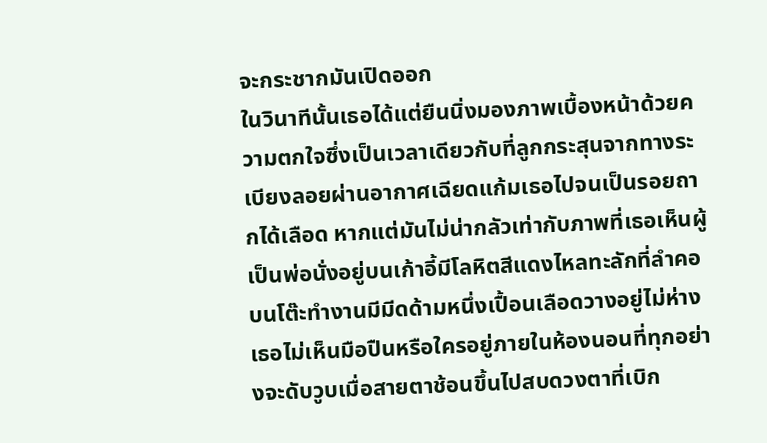จะกระชากมันเปิดออก
ในวินาทีนั้นเธอได้แต่ยืนนิ่งมองภาพเบื้องหน้าด้วยความตกใจซึ่งเป็นเวลาเดียวกับที่ลูกกระสุนจากทางระเบียงลอยผ่านอากาศเฉียดแก้มเธอไปจนเป็นรอยถากได้เลือด หากแต่มันไม่น่ากลัวเท่ากับภาพที่เธอเห็นผู้เป็นพ่อนั่งอยู่บนเก้าอี้มีโลหิตสีแดงไหลทะลักที่ลำคอ บนโต๊ะทำงานมีมีดด้ามหนึ่งเปื้อนเลือดวางอยู่ไม่ห่าง เธอไม่เห็นมือปืนหรือใครอยู่ภายในห้องนอนที่ทุกอย่างจะดับวูบเมื่อสายตาช้อนขึ้นไปสบดวงตาที่เบิก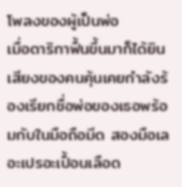โพลงของผู้เป็นพ่อ
เมื่อดาริกาฟื้นขึ้นมาก็ได้ยินเสียงของคนคุ้นเคยกำลังร้องเรียกชื่อพ่อของเธอพร้อมกับในมือถือมีด สองมือเลอะเปรอะเปื้อนเลือด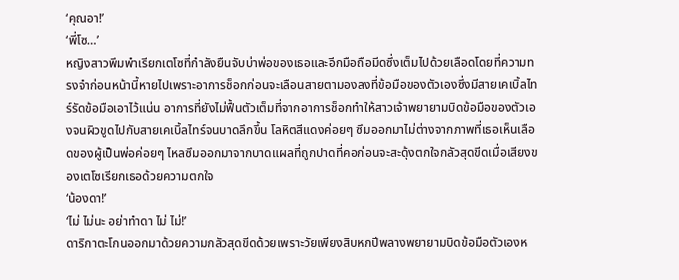‘คุณอา!’
‘พี่โซ…’
หญิงสาวพึมพำเรียกเตโซที่กำลังยืนจับบ่าพ่อของเธอและอีกมือถือมีดซึ่งเต็มไปด้วยเลือดโดยที่ความทรงจำก่อนหน้านี้หายไปเพราะอาการช็อกก่อนจะเลือนสายตามองลงที่ข้อมือของตัวเองซึ่งมีสายเคเบิ้ลไทร์รัดข้อมือเอาไว้แน่น อาการที่ยังไม่ฟื้นตัวเต็มที่จากอาการช็อกทำให้สาวเจ้าพยายามบิดข้อมือของตัวเองจนผิวขูดไปกับสายเคเบิ้ลไทร์จนบาดลึกขึ้น โลหิตสีแดงค่อยๆ ซึมออกมาไม่ต่างจากภาพที่เธอเห็นเลือดของผู้เป็นพ่อค่อยๆ ไหลซึมออกมาจากบาดแผลที่ถูกปาดที่คอก่อนจะสะดุ้งตกใจกลัวสุดขีดเมื่อเสียงของเตโซเรียกเธอด้วยความตกใจ
‘น้องดา!’
‘ไม่ ไม่นะ อย่าทำดา ไม่ ไม่!’
ดาริกาตะโกนออกมาด้วยความกลัวสุดขีดด้วยเพราะวัยเพียงสิบหกปีพลางพยายามบิดข้อมือตัวเองห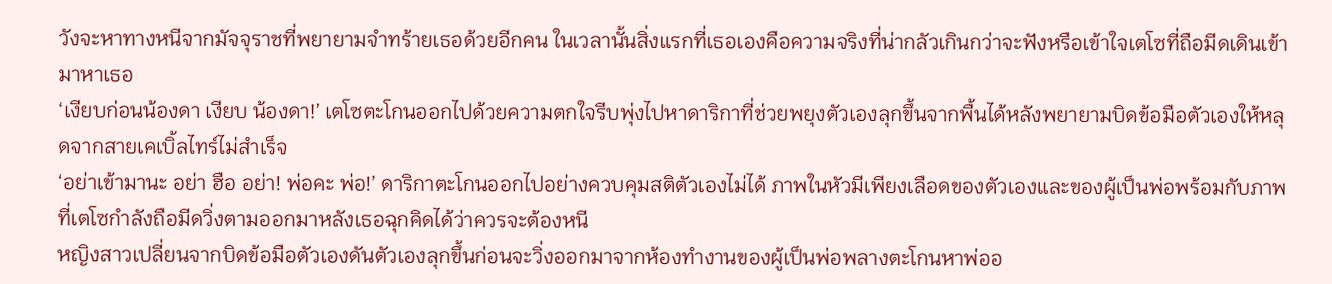วังจะหาทางหนีจากมัจจุราชที่พยายามจำทร้ายเธอด้วยอีกคน ในเวลานั้นสิ่งแรกที่เธอเองคือความจริงที่น่ากลัวเกินกว่าจะฟังหรือเข้าใจเตโซที่ถือมีดเดินเข้ามาหาเธอ
‘เงียบก่อนน้องดา เงียบ น้องดา!’ เตโซตะโกนออกไปด้วยความตกใจรีบพุ่งไปหาดาริกาที่ช่วยพยุงตัวเองลุกขึ้นจากพื้นได้หลังพยายามบิดข้อมือตัวเองให้หลุดจากสายเคเบิ้ลไทร์ไม่สำเร็จ
‘อย่าเข้ามานะ อย่า ฮือ อย่า! พ่อคะ พ่อ!’ ดาริกาตะโกนออกไปอย่างควบคุมสติตัวเองไม่ได้ ภาพในหัวมีเพียงเลือดของตัวเองและของผู้เป็นพ่อพร้อมกับภาพที่เตโซกำลังถือมีดวิ่งตามออกมาหลังเธอฉุกคิดได้ว่าควรจะต้องหนี
หญิงสาวเปลี่ยนจากบิดข้อมือตัวเองดันตัวเองลุกขึ้นก่อนจะวิ่งออกมาจากห้องทำงานของผู้เป็นพ่อพลางตะโกนหาพ่ออ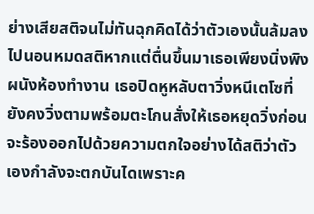ย่างเสียสติจนไม่ทันฉุกคิดได้ว่าตัวเองนั้นล้มลงไปนอนหมดสติหากแต่ตื่นขึ้นมาเธอเพียงนิ่งพิงผนังห้องทำงาน เธอปิดหูหลับตาวิ่งหนีเตโซที่ยังคงวิ่งตามพร้อมตะโกนสั่งให้เธอหยุดวิ่งก่อนจะร้องออกไปด้วยความตกใจอย่างได้สติว่าตัวเองกำลังจะตกบันไดเพราะค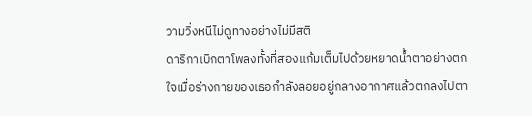วามวิ่งหนีไม่ดูทางอย่างไม่มีสติ
ดาริกาเบิกตาโพลงทั้งที่สองแก้มเต็มไปด้วยหยาดน้ำตาอย่างตกใจเมื่อร่างกายของเธอกำลังลอยอยู่กลางอากาศแล้วตกลงไปตา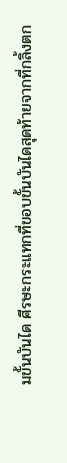มขั้นบันได ศีรษะกระแทกที่ขอบขั้นบันไดสุดท้ายจากที่กลิ้งตก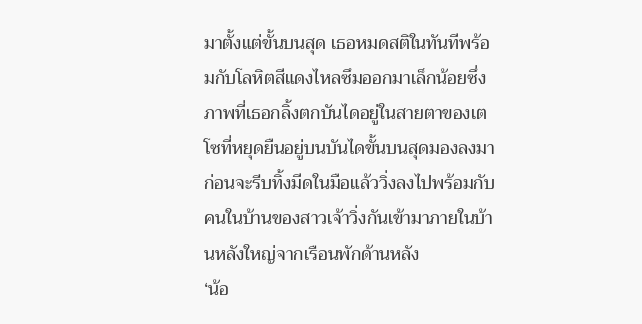มาตั้งแต่ขั้นบนสุด เธอหมดสติในทันทีพร้อมกับโลหิตสีแดงไหลซึมออกมาเล็กน้อยซึ่งภาพที่เธอกลิ้งตกบันไดอยู่ในสายตาของเตโซที่หยุดยืนอยู่บนบันไดขั้นบนสุดมองลงมาก่อนจะรีบทิ้งมีดในมือแล้ววิ่งลงไปพร้อมกับคนในบ้านของสาวเจ้าวิ่งกันเข้ามาภายในบ้านหลังใหญ่จากเรือนพักด้านหลัง
‘น้อ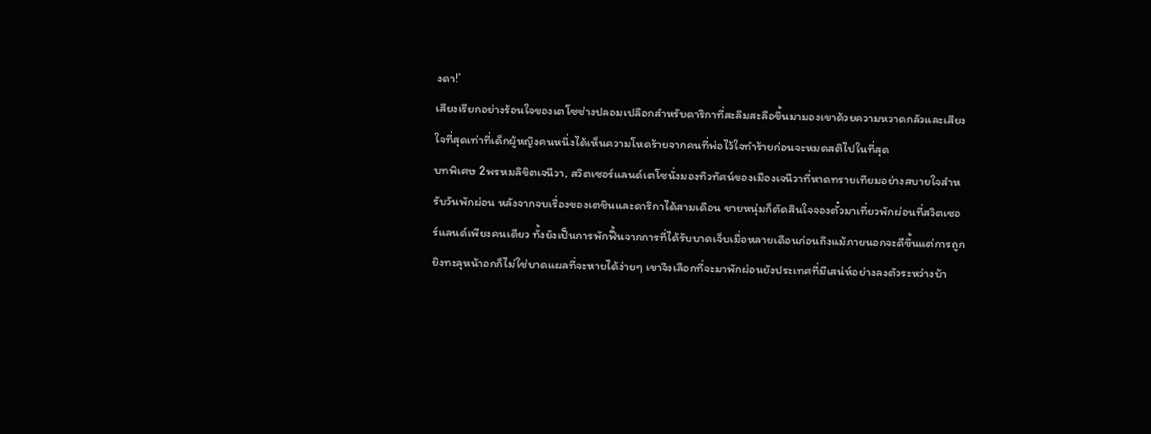งดา!’
เสียงเรียกอย่างร้อนใจของเตโซช่างปลอมเปลือกสำหรับดาริกาที่สะลึมสะลือขึ้นมามองเขาด้วยความหวาดกลัวและเสียงใจที่สุดเท่าที่เด็กผู้หญิงคนหนึ่งได้เห็นความโหดร้ายจากคนที่พ่อไว้ใจทำร้ายก่อนจะหมดสติไปในที่สุด
บทพิเศษ 2พรหมลิขิตเจนีวา, สวิตเซอร์แลนด์เตโซนั่งมองทิวทัศน์ของเมืองเจนีวาที่หาดทรายเทียมอย่างสบายใจสำหรับวันพักผ่อน หลังจากจบเรื่องของเตชินและดาริกาได้สามเดือน ชายหนุ่มก็ตัดสินใจจองตั๋วมาเที่ยวพักผ่อนที่สวิตเซอร์แลนด์เพียงคนเดียว ทั้งยังเป็นการพักฟื้นจากการที่ได้รับบาดเจ็บเมื่อหลายเดือนก่อนถึงแม้ภายนอกจะดีขึ้นแต่การถูกยิงทะลุหน้าอกก็ไม่ใช่บาดแผลที่จะหายได้ง่ายๆ เขาจึงเลือกที่จะมาพักผ่อนยังประเทศที่มีเสน่ห์อย่างลงตัวระหว่างบ้า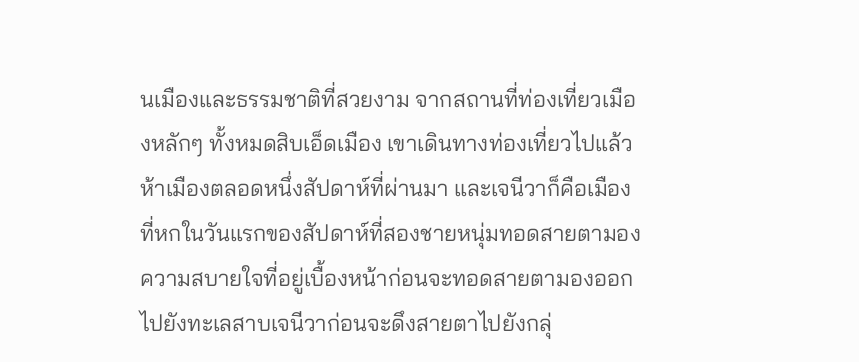นเมืองและธรรมชาติที่สวยงาม จากสถานที่ท่องเที่ยวเมืองหลักๆ ทั้งหมดสิบเอ็ดเมือง เขาเดินทางท่องเที่ยวไปแล้วห้าเมืองตลอดหนึ่งสัปดาห์ที่ผ่านมา และเจนีวาก็คือเมืองที่หกในวันแรกของสัปดาห์ที่สองชายหนุ่มทอดสายตามองความสบายใจที่อยู่เบื้องหน้าก่อนจะทอดสายตามองออกไปยังทะเลสาบเจนีวาก่อนจะดึงสายตาไปยังกลุ่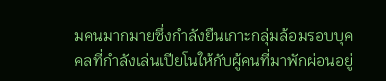มคนมากมายซึ่งกำลังยืนเกาะกลุ่มล้อมรอบบุคคลที่กำลังเล่นเปียโนให้กับผู้คนที่มาพักผ่อนอยู่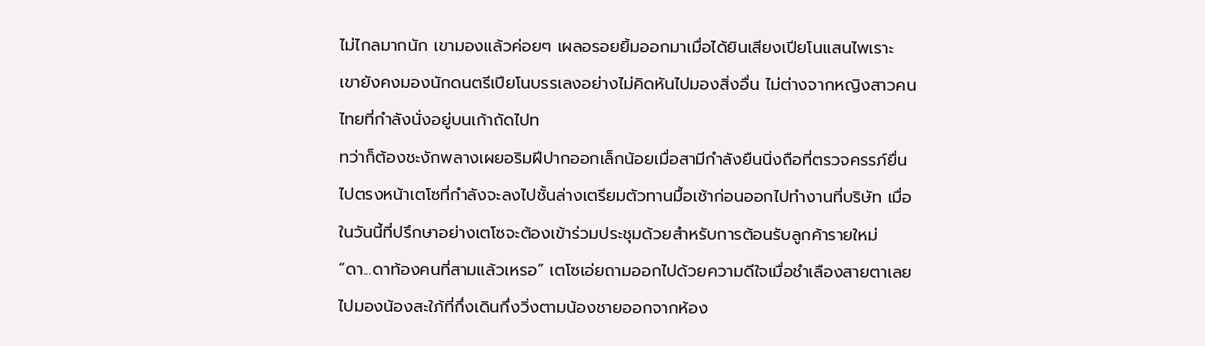ไม่ไกลมากนัก เขามองแล้วค่อยๆ เผลอรอยยิ้มออกมาเมื่อได้ยินเสียงเปียโนแสนไพเราะ เขายังคงมองนักดนตรีเปียโนบรรเลงอย่างไม่คิดหันไปมองสิ่งอื่น ไม่ต่างจากหญิงสาวคนไทยที่กำลังนั่งอยู่บนเก้าถัดไปท
ทว่าก็ต้องชะงักพลางเผยอริมฝีปากออกเล็กน้อยเมื่อสามีกำลังยืนนิ่งถือที่ตรวจครรภ์ยื่นไปตรงหน้าเตโซที่กำลังจะลงไปชั้นล่างเตรียมตัวทานมื้อเช้าก่อนออกไปทำงานที่บริษัท เมื่อในวันนี้ที่ปรึกษาอย่างเตโซจะต้องเข้าร่วมประชุมด้วยสำหรับการต้อนรับลูกค้ารายใหม่ “ดา...ดาท้องคนที่สามแล้วเหรอ” เตโซเอ่ยถามออกไปด้วยความดีใจเมื่อชำเลืองสายตาเลยไปมองน้องสะใภ้ที่กึ่งเดินกึ่งวิ่งตามน้องชายออกจากห้อง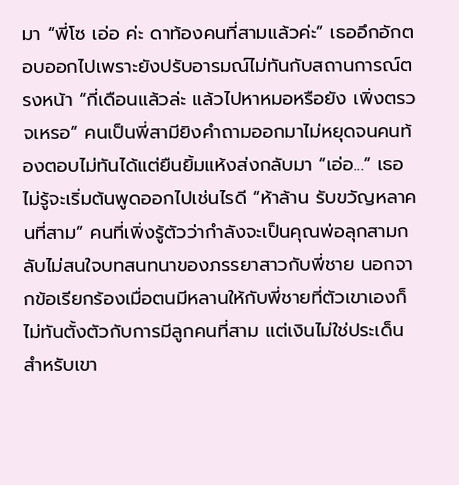มา “พี่โซ เอ่อ ค่ะ ดาท้องคนที่สามแล้วค่ะ” เธออึกอักตอบออกไปเพราะยังปรับอารมณ์ไม่ทันกับสถานการณ์ตรงหน้า “กี่เดือนแล้วล่ะ แล้วไปหาหมอหรือยัง เพิ่งตรวจเหรอ” คนเป็นพี่สามียิงคำถามออกมาไม่หยุดจนคนท้องตอบไม่ทันได้แต่ยืนยิ้มแห้งส่งกลับมา “เอ่อ...” เธอไม่รู้จะเริ่มต้นพูดออกไปเช่นไรดี “ห้าล้าน รับขวัญหลาคนที่สาม” คนที่เพิ่งรู้ตัวว่ากำลังจะเป็นคุณพ่อลุกสามกลับไม่สนใจบทสนทนาของภรรยาสาวกับพี่ชาย นอกจากข้อเรียกร้องเมื่อตนมีหลานให้กับพี่ชายที่ตัวเขาเองก็ไม่ทันตั้งตัวกับการมีลูกคนที่สาม แต่เงินไม่ใช่ประเด็นสำหรับเขา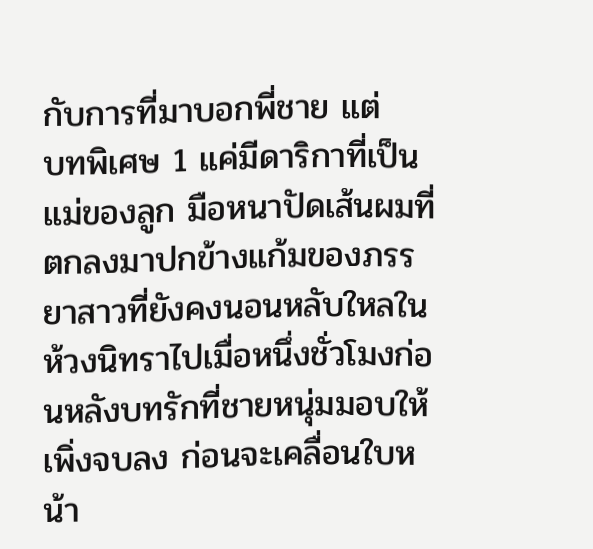กับการที่มาบอกพี่ชาย แต่
บทพิเศษ 1 แค่มีดาริกาที่เป็นแม่ของลูก มือหนาปัดเส้นผมที่ตกลงมาปกข้างแก้มของภรรยาสาวที่ยังคงนอนหลับใหลในห้วงนิทราไปเมื่อหนึ่งชั่วโมงก่อนหลังบทรักที่ชายหนุ่มมอบให้เพิ่งจบลง ก่อนจะเคลื่อนใบหน้า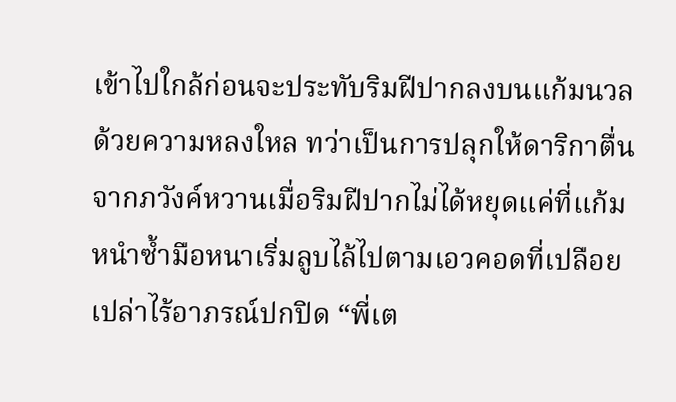เข้าไปใกล้ก่อนจะประทับริมฝีปากลงบนแก้มนวลด้วยความหลงใหล ทว่าเป็นการปลุกให้ดาริกาตื่นจากภวังค์หวานเมื่อริมฝีปากไม่ได้หยุดแค่ที่แก้ม หนำซ้ำมือหนาเริ่มลูบไล้ไปตามเอวคอดที่เปลือยเปล่าไร้อาภรณ์ปกปิด “พี่เต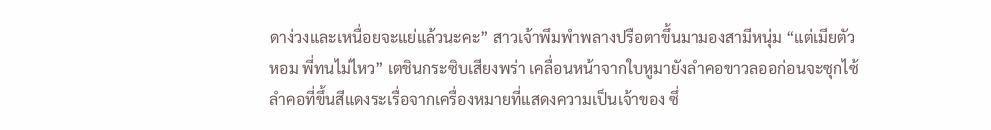ดาง่วงและเหนื่อยจะแย่แล้วนะคะ” สาวเจ้าพึมพำพลางปรือตาขึ้นมามองสามีหนุ่ม “แต่เมียตัวหอม พี่ทนไม่ไหว” เตชินกระซิบเสียงพร่า เคลื่อนหน้าจากใบหูมายังลำคอขาวลออก่อนจะซุกไซ้ลำคอที่ขึ้นสีแดงระเรื่อจากเครื่องหมายที่แสดงความเป็นเจ้าของ ซึ่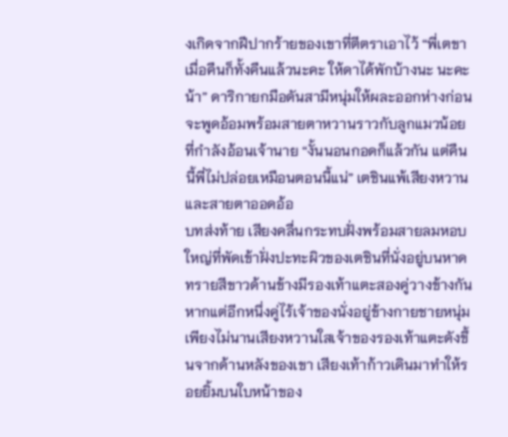งเกิดจากฝีปากร้ายของเขาที่ตีตราเอาไว้ “พี่เตขา เมื่อคืนก็ทั้งคืนแล้วนะคะ ให้ดาได้พักบ้างนะ นะคะ น้า” ดาริกายกมือดันสามีหนุ่มให้ผละออกห่างก่อนจะพูดอ้อมพร้อมสายตาหวานราวกับลูกแมวน้อยที่กำลังอ้อนเจ้านาย “งั้นนอนกอดก็แล้วกัน แต่คืนนี้พี่ไม่ปล่อยเหมือนตอนนี้แน่” เตชินแพ้เสียงหวานและสายตาออดอ้อ
บทส่งท้าย เสียงคลื่นกระทบฝั่งพร้อมสายลมหอบใหญ่ที่พัดเข้าฝั่งปะทะผิวของเตชินที่นั่งอยู่บนหาดทรายสีขาวด้านข้างมีรองเท้าแตะสองคู่วางข้างกันหากแต่อีกหนึ่งคู่ไร้เจ้าของนั่งอยู่ข้างกายชายหนุ่ม เพียงไม่นานเสียงหวานใสเจ้าของรองเท้าแตะดังขึ้นจากด้านหลังของเขา เสียงเท้าก้าวเดินมาทำให้รอยยิ้มบนใบหน้าของ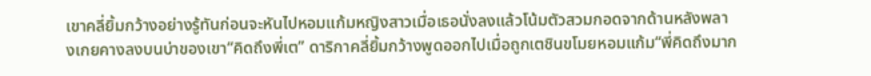เขาคลี่ยิ้มกว้างอย่างรู้ทันก่อนจะหันไปหอมแก้มหญิงสาวเมื่อเธอนั่งลงแล้วโน้มตัวสวมกอดจากด้านหลังพลางเกยคางลงบนบ่าของเขา“คิดถึงพี่เต” ดาริกาคลี่ยิ้มกว้างพูดออกไปเมื่อถูกเตชินขโมยหอมแก้ม“พี่คิดถึงมาก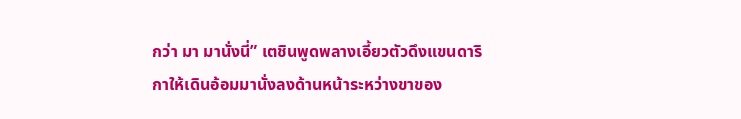กว่า มา มานั่งนี่” เตชินพูดพลางเอี้ยวตัวดึงแขนดาริกาให้เดินอ้อมมานั่งลงด้านหน้าระหว่างขาของ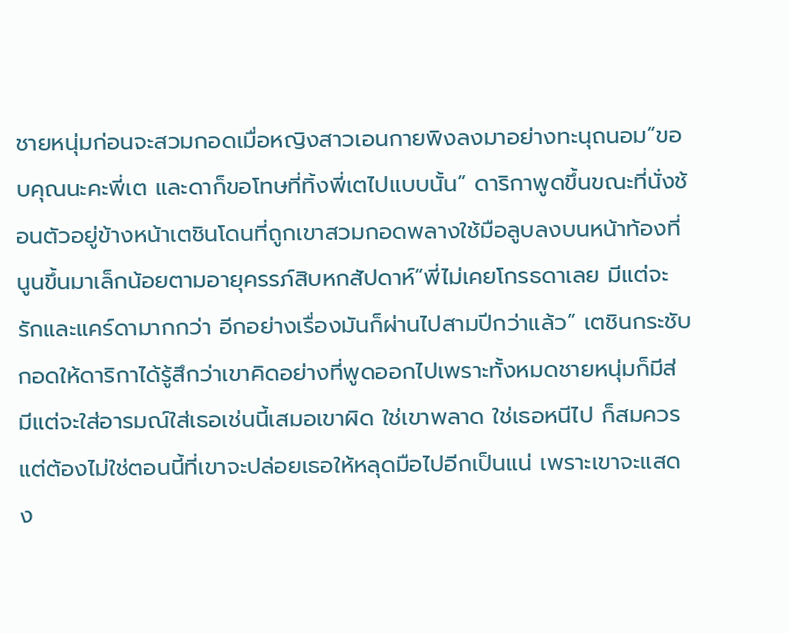ชายหนุ่มก่อนจะสวมกอดเมื่อหญิงสาวเอนกายพิงลงมาอย่างทะนุถนอม“ขอบคุณนะคะพี่เต และดาก็ขอโทษที่ทิ้งพี่เตไปแบบนั้น” ดาริกาพูดขึ้นขณะที่นั่งช้อนตัวอยู่ข้างหน้าเตชินโดนที่ถูกเขาสวมกอดพลางใช้มือลูบลงบนหน้าท้องที่นูนขึ้นมาเล็กน้อยตามอายุครรภ์สิบหกสัปดาห์“พี่ไม่เคยโกรธดาเลย มีแต่จะรักและแคร์ดามากกว่า อีกอย่างเรื่องมันก็ผ่านไปสามปีกว่าแล้ว” เตชินกระชับกอดให้ดาริกาได้รู้สึกว่าเขาคิดอย่างที่พูดออกไปเพราะทั้งหมดชายหนุ่มก็มีส่
มีแต่จะใส่อารมณ์ใส่เธอเช่นนี้เสมอเขาผิด ใช่เขาพลาด ใช่เธอหนีไป ก็สมควร แต่ต้องไม่ใช่ตอนนี้ที่เขาจะปล่อยเธอให้หลุดมือไปอีกเป็นแน่ เพราะเขาจะแสดง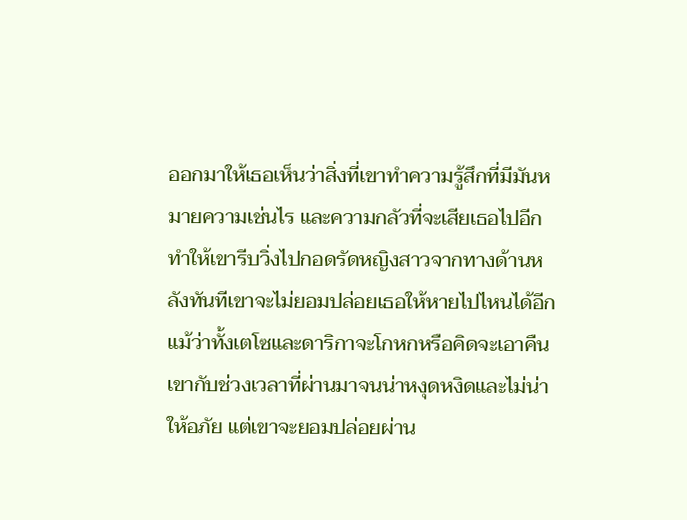ออกมาให้เธอเห็นว่าสิ่งที่เขาทำความรู้สึกที่มีมันหมายความเช่นไร และความกลัวที่จะเสียเธอไปอีกทำให้เขารีบวิ่งไปกอดรัดหญิงสาวจากทางด้านหลังทันทีเขาจะไม่ยอมปล่อยเธอให้หายไปไหนได้อีกแม้ว่าทั้งเตโซและดาริกาจะโกหกหรือคิดจะเอาคืนเขากับช่วงเวลาที่ผ่านมาจนน่าหงุดหงิดและไม่น่าให้อภัย แต่เขาจะยอมปล่อยผ่าน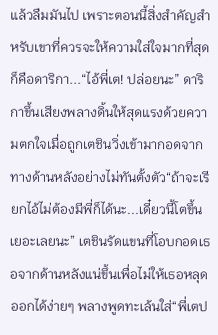แล้วลืมมันไป เพราะตอนนี้สิ่งสำคัญสำหรับเขาที่ควรจะให้ความใส่ใจมากที่สุดก็คือดาริกา...“ไอ้พี่เต! ปล่อยนะ” ดาริกาขึ้นเสียงพลางดิ้นให้สุดแรงด้วยความตกใจเมื่อถูกเตชินวิ่งเข้ามากอดจากทางด้านหลังอย่างไม่ทันตั้งตัว“ถ้าจะเรียกไอ้ไม่ต้องมีพี่ก็ได้นะ...เดี๋ยวนี้โตขึ้นเยอะเลยนะ” เตชินรัดแขนที่โอบกอดเธอจากด้านหลังแน่ขึ้นเพื่อไม่ให้เธอหลุดออกได้ง่ายๆ พลางพูดทะเล้นใส่“พี่เตป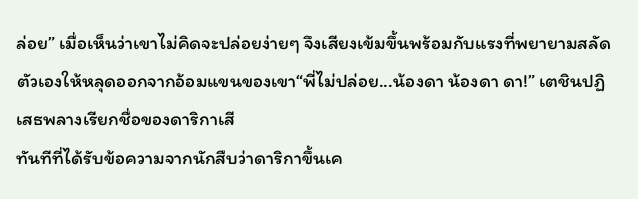ล่อย” เมื่อเห็นว่าเขาไม่คิดจะปล่อยง่ายๆ จึงเสียงเข้มขึ้นพร้อมกับแรงที่พยายามสลัดตัวเองให้หลุดออกจากอ้อมแขนของเขา“พี่ไม่ปล่อย...น้องดา น้องดา ดา!” เตชินปฏิเสธพลางเรียกชื่อของดาริกาเสี
ทันทีที่ได้รับข้อความจากนักสืบว่าดาริกาขึ้นเค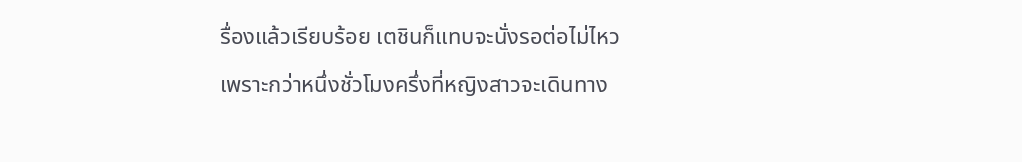รื่องแล้วเรียบร้อย เตชินก็แทบจะนั่งรอต่อไม่ไหวเพราะกว่าหนึ่งชั่วโมงครึ่งที่หญิงสาวจะเดินทาง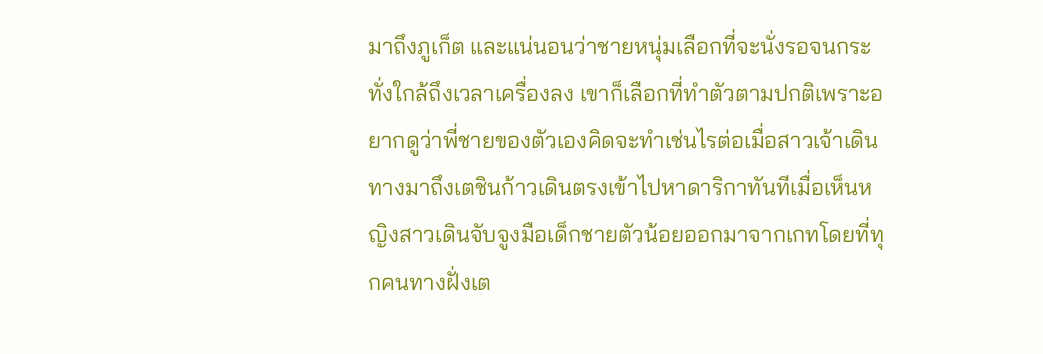มาถึงภูเก็ต และแน่นอนว่าชายหนุ่มเลือกที่จะนั่งรอจนกระทั่งใกล้ถึงเวลาเครื่องลง เขาก็เลือกที่ทำตัวตามปกติเพราะอยากดูว่าพี่ชายของตัวเองคิดจะทำเช่นไรต่อเมื่อสาวเจ้าเดินทางมาถึงเตชินก้าวเดินตรงเข้าไปหาดาริกาทันทีเมื่อเห็นหญิงสาวเดินจับจูงมือเด็กชายตัวน้อยออกมาจากเกทโดยที่ทุกคนทางฝั่งเต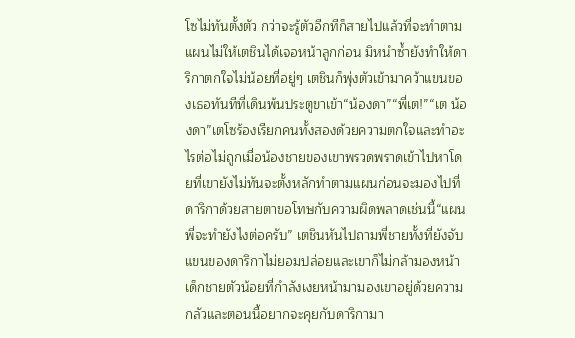โซไม่ทันตั้งตัว กว่าจะรู้ตัวอีกทีก็สายไปแล้วที่จะทำตามแผนไม่ให้เตชินได้เจอหน้าลูกก่อน มิหนำซ้ำยังทำให้ดาริกาตกใจไม่น้อยที่อยู่ๆ เตชินก็พุ่งตัวเข้ามาคว้าแขนของเธอทันทีที่เดินพ้นประตูขาเข้า“น้องดา”“พี่เต!”“เต น้องดา”เตโซร้องเรียกคนทั้งสองด้วยความตกใจและทำอะไรต่อไม่ถูกเมื่อน้องชายของเขาพรวดพราดเข้าไปหาโดยที่เขายังไม่ทันจะตั้งหลักทำตามแผนก่อนจะมองไปที่ดาริกาด้วยสายตาขอโทษกับความผิดพลาดเช่นนี้“แผนพี่จะทำยังไงต่อครับ” เตชินหันไปถามพี่ชายทั้งที่ยังจับแขนของดาริกาไม่ยอมปล่อยและเขาก็ไม่กล้ามองหน้าเด็กชายตัวน้อยที่กำลังเงยหน้ามามองเขาอยู่ด้วยความกลัวและตอนนี้อยากจะคุยกับดาริกามา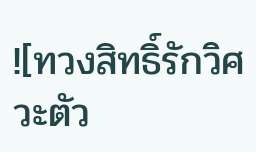![ทวงสิทธิ์รักวิศวะตัว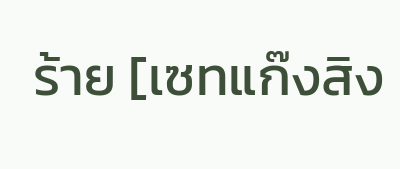ร้าย [เซทแก๊งสิง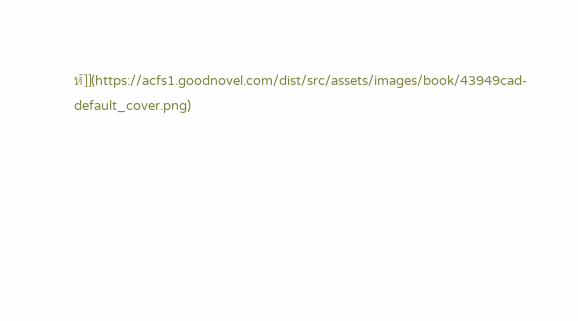ห์]](https://acfs1.goodnovel.com/dist/src/assets/images/book/43949cad-default_cover.png)